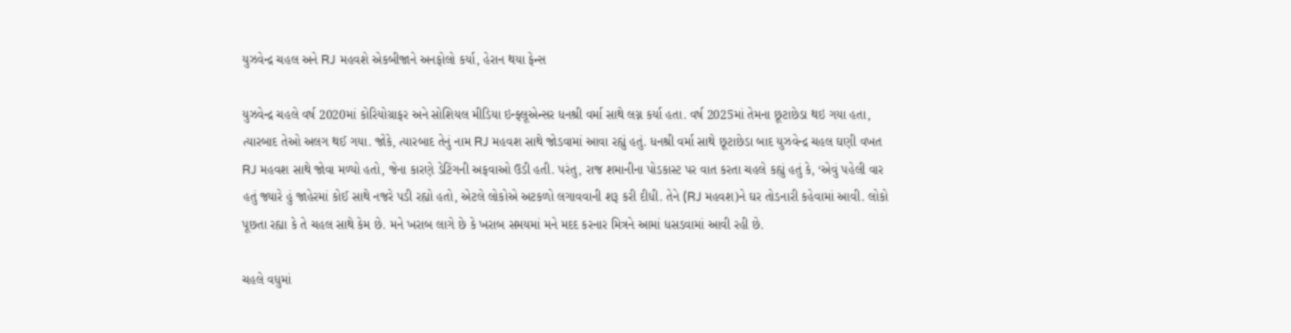યુઝવેન્દ્ર ચહલ અને RJ મહવશે એકબીજાને અનફોલો કર્યા, હેરાન થયા ફેન્સ

યુઝવેન્દ્ર ચહલે વર્ષ 2020માં કોરિયોગ્રાફર અને સોશિયલ મીડિયા ઇન્ફ્લૂએન્સર ધનશ્રી વર્મા સાથે લગ્ન કર્યા હતા. વર્ષ 2025માં તેમના છૂટાછેડા થઇ ગયા હતા, ત્યારબાદ તેઓ અલગ થઈ ગયા. જોકે, ત્યારબાદ તેનું નામ RJ મહવશ સાથે જોડવામાં આવા રહ્યું હતું. ધનશ્રી વર્મા સાથે છૂટાછેડા બાદ યુઝવેન્દ્ર ચહલ ઘણી વખત RJ મહવશ સાથે જોવા મળ્યો હતો, જેના કારણે ડેટિંગની અફવાઓ ઉડી હતી. પરંતુ, રાજ શમાનીના પોડકાસ્ટ પર વાત કરતા ચહલે કહ્યું હતું કે, ‘એવું પહેલી વાર હતું જ્યારે હું જાહેરમાં કોઈ સાથે નજરે પડી રહ્યો હતો, એટલે લોકોએ અટકળો લગાવવાની શરૂ કરી દીધી. તેને (RJ મહવશ)ને ઘર તોડનારી કહેવામાં આવી. લોકો પૂછતા રહ્યા કે તે ચહલ સાથે કેમ છે. મને ખરાબ લાગે છે કે ખરાબ સમયમાં મને મદદ કરનાર મિત્રને આમાં ધસડવામાં આવી રહી છે.

ચહલે વધુમાં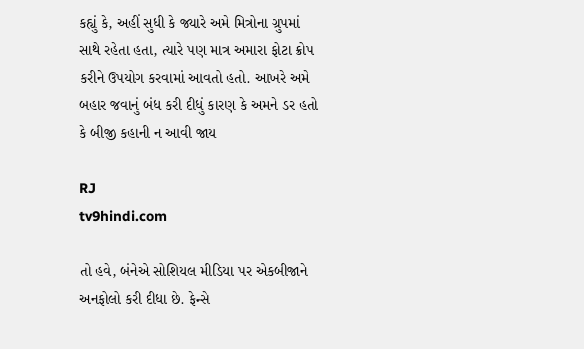કહ્યું કે, અહીં સુધી કે જ્યારે અમે મિત્રોના ગ્રુપમાં સાથે રહેતા હતા, ત્યારે પણ માત્ર અમારા ફોટા ક્રોપ કરીને ઉપયોગ કરવામાં આવતો હતો. આખરે અમે બહાર જવાનું બંધ કરી દીધું કારણ કે અમને ડર હતો કે બીજી કહાની ન આવી જાય

RJ
tv9hindi.com

તો હવે, બંનેએ સોશિયલ મીડિયા પર એકબીજાને અનફોલો કરી દીધા છે. ફેન્સે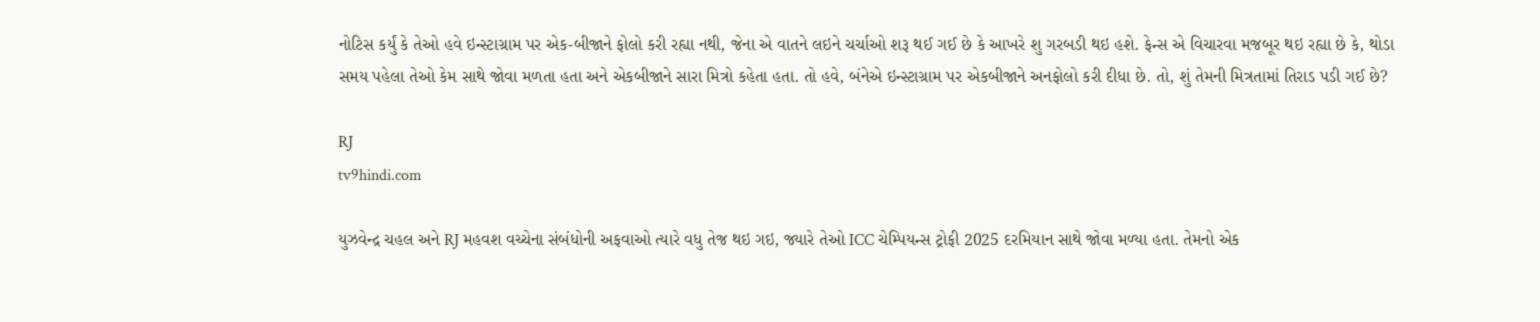નોટિસ કર્યું કે તેઓ હવે ઇન્સ્ટાગ્રામ પર એક-બીજાને ફોલો કરી રહ્યા નથી, જેના એ વાતને લઇને ચર્ચાઓ શરૂ થઈ ગઈ છે કે આખરે શુ ગરબડી થઇ હશે. ફેન્સ એ વિચારવા મજબૂર થઇ રહ્યા છે કે, થોડા સમય પહેલા તેઓ કેમ સાથે જોવા મળતા હતા અને એકબીજાને સારા મિત્રો કહેતા હતા. તો હવે, બંનેએ ઇન્સ્ટાગ્રામ પર એકબીજાને અનફોલો કરી દીધા છે. તો, શું તેમની મિત્રતામાં તિરાડ પડી ગઈ છે?

RJ
tv9hindi.com

યુઝવેન્દ્ર ચહલ અને RJ મહવશ વચ્ચેના સંબંધોની અફવાઓ ત્યારે વધુ તેજ થઇ ગઇ, જ્યારે તેઓ ICC ચેમ્પિયન્સ ટ્રોફી 2025 દરમિયાન સાથે જોવા મળ્યા હતા. તેમનો એક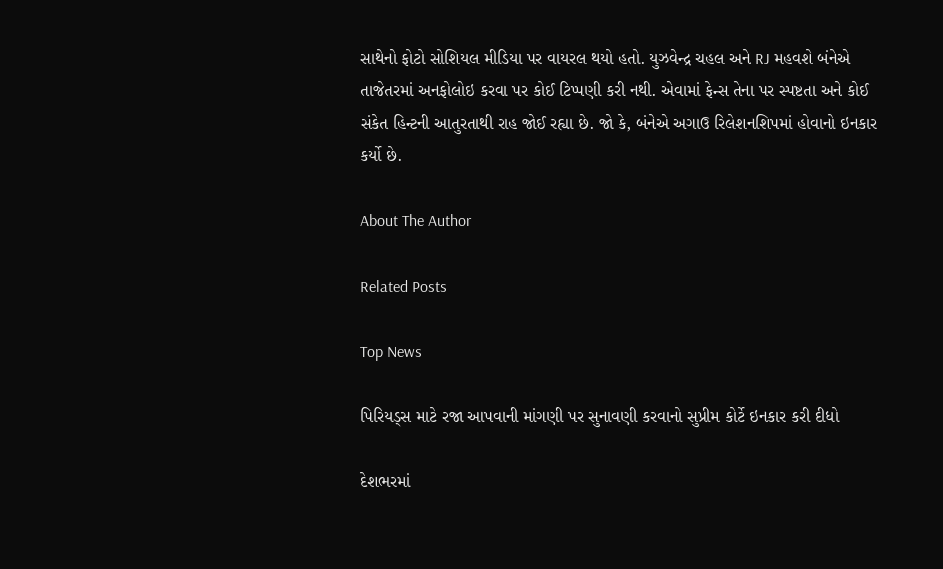સાથેનો ફોટો સોશિયલ મીડિયા પર વાયરલ થયો હતો. યુઝવેન્દ્ર ચહલ અને RJ મહવશે બંનેએ તાજેતરમાં અનફોલોઇ કરવા પર કોઈ ટિપ્પણી કરી નથી. એવામાં ફેન્સ તેના પર સ્પષ્ટતા અને કોઈ સંકેત હિન્ટની આતુરતાથી રાહ જોઈ રહ્યા છે. જો કે, બંનેએ અગાઉ રિલેશનશિપમાં હોવાનો ઇનકાર કર્યો છે.

About The Author

Related Posts

Top News

પિરિયડ્સ માટે રજા આપવાની માંગણી પર સુનાવણી કરવાનો સુપ્રીમ કોર્ટે ઇનકાર કરી દીધો

દેશભરમાં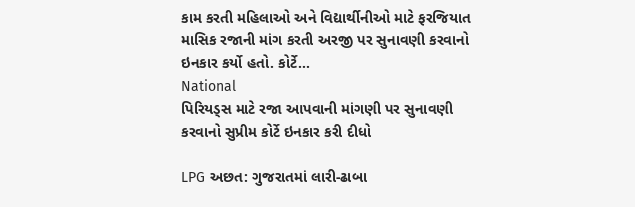કામ કરતી મહિલાઓ અને વિદ્યાર્થીનીઓ માટે ફરજિયાત માસિક રજાની માંગ કરતી અરજી પર સુનાવણી કરવાનો ઇનકાર કર્યો હતો. કોર્ટે...
National
પિરિયડ્સ માટે રજા આપવાની માંગણી પર સુનાવણી કરવાનો સુપ્રીમ કોર્ટે ઇનકાર કરી દીધો

LPG અછત: ગુજરાતમાં લારી-ઢાબા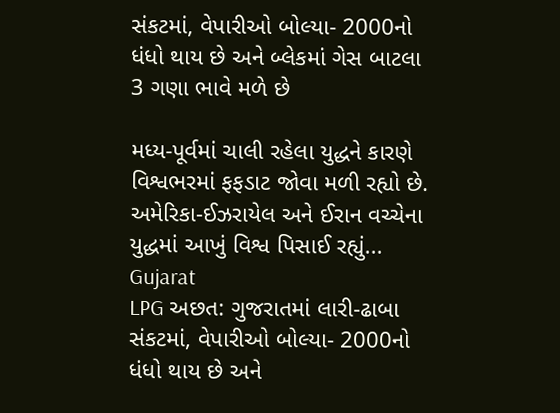સંકટમાં, વેપારીઓ બોલ્યા- 2000નો ધંધો થાય છે અને બ્લેકમાં ગેસ બાટલા 3 ગણા ભાવે મળે છે

મધ્ય-પૂર્વમાં ચાલી રહેલા યુદ્ધને કારણે વિશ્વભરમાં ફફડાટ જોવા મળી રહ્યો છે. અમેરિકા-ઈઝરાયેલ અને ઈરાન વચ્ચેના યુદ્ધમાં આખું વિશ્વ પિસાઈ રહ્યું...
Gujarat
LPG અછત: ગુજરાતમાં લારી-ઢાબા સંકટમાં, વેપારીઓ બોલ્યા- 2000નો ધંધો થાય છે અને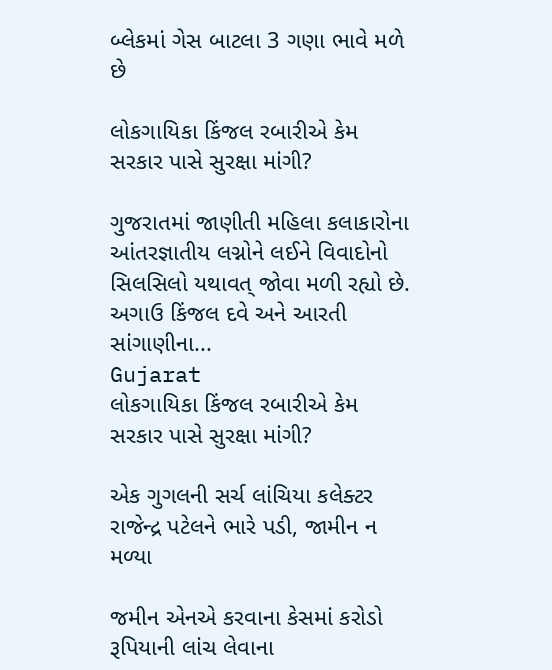બ્લેકમાં ગેસ બાટલા 3 ગણા ભાવે મળે છે

લોકગાયિકા કિંજલ રબારીએ કેમ સરકાર પાસે સુરક્ષા માંગી?

ગુજરાતમાં જાણીતી મહિલા કલાકારોના આંતરજ્ઞાતીય લગ્નોને લઈને વિવાદોનો સિલસિલો યથાવત્ જોવા મળી રહ્યો છે. અગાઉ કિંજલ દવે અને આરતી સાંગાણીના...
Gujarat
લોકગાયિકા કિંજલ રબારીએ કેમ સરકાર પાસે સુરક્ષા માંગી?

એક ગુગલની સર્ચ લાંચિયા કલેક્ટર રાજેન્દ્ર પટેલને ભારે પડી, જામીન ન મળ્યા

જમીન એનએ કરવાના કેસમાં કરોડો રૂપિયાની લાંચ લેવાના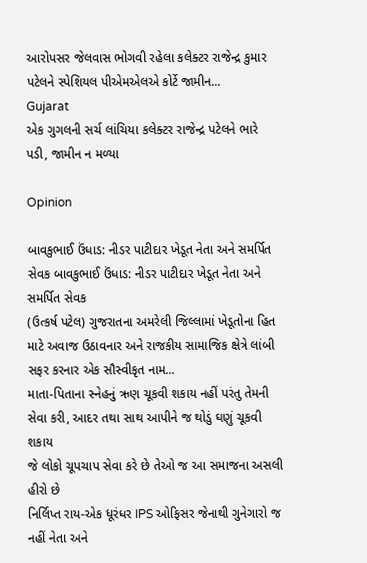આરોપસર જેલવાસ ભોગવી રહેલા કલેક્ટર રાજેન્દ્ર કુમાર પટેલને સ્પેશિયલ પીએમએલએ કોર્ટે જામીન...
Gujarat
એક ગુગલની સર્ચ લાંચિયા કલેક્ટર રાજેન્દ્ર પટેલને ભારે પડી, જામીન ન મળ્યા

Opinion

બાવકુભાઈ ઉંધાડ: નીડર પાટીદાર ખેડૂત નેતા અને સમર્પિત સેવક બાવકુભાઈ ઉંધાડ: નીડર પાટીદાર ખેડૂત નેતા અને સમર્પિત સેવક
(ઉત્કર્ષ પટેલ) ગુજરાતના અમરેલી જિલ્લામાં ખેડૂતોના હિત માટે અવાજ ઉઠાવનાર અને રાજકીય સામાજિક ક્ષેત્રે લાંબી સફર કરનાર એક સૌસ્વીકૃત નામ...
માતા-પિતાના સ્નેહનું ઋણ ચૂકવી શકાય નહીં પરંતુ તેમની સેવા કરી, આદર તથા સાથ આપીને જ થોડું ઘણું ચૂકવી શકાય
જે લોકો ચૂપચાપ સેવા કરે છે તેઓ જ આ સમાજના અસલી હીરો છે
નિર્લિપ્ત રાય-એક ધૂરંધર IPS ઓફિસર જેનાથી ગુનેગારો જ નહીં નેતા અને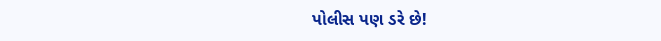પોલીસ પણ ડરે છે!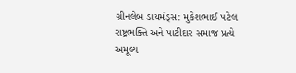ગ્રીનલેબ ડાયમંડ્સ: મુકેશભાઈ પટેલ રાષ્ટ્રભક્તિ અને પાટીદાર સમાજ પ્રત્યે અમૂલ્ય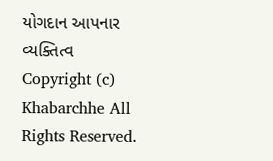યોગદાન આપનાર વ્યક્તિત્વ
Copyright (c) Khabarchhe All Rights Reserved.